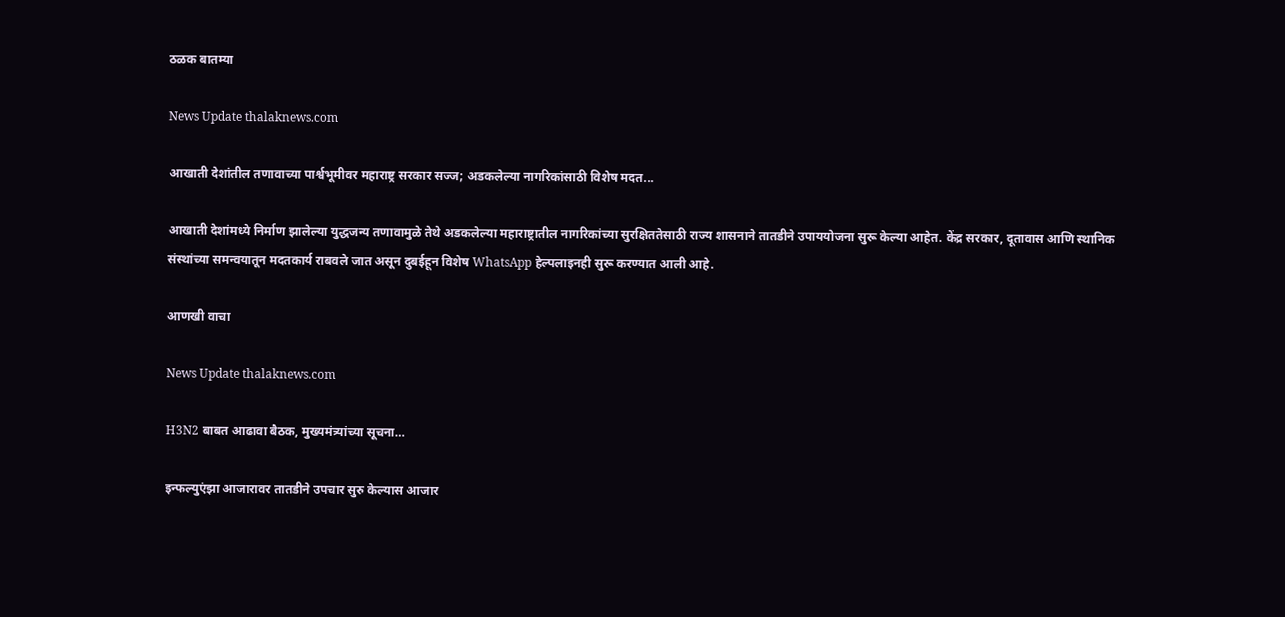ठळक बातम्या

News Update thalaknews.com

आखाती देशांतील तणावाच्या पार्श्वभूमीवर महाराष्ट्र सरकार सज्ज; अडकलेल्या नागरिकांसाठी विशेष मदत...

आखाती देशांमध्ये निर्माण झालेल्या युद्धजन्य तणावामुळे तेथे अडकलेल्या महाराष्ट्रातील नागरिकांच्या सुरक्षिततेसाठी राज्य शासनाने तातडीने उपाययोजना सुरू केल्या आहेत. केंद्र सरकार, दूतावास आणि स्थानिक संस्थांच्या समन्वयातून मदतकार्य राबवले जात असून दुबईहून विशेष WhatsApp हेल्पलाइनही सुरू करण्यात आली आहे.

आणखी वाचा

News Update thalaknews.com

H3N2 बाबत आढावा बैठक, मुख्यमंत्र्यांच्या सूचना…

इन्फल्युएंझा आजारावर तातडीने उपचार सुरु केल्यास आजार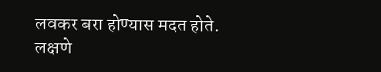लवकर बरा होण्यास मदत होते. लक्षणे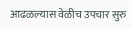आढळल्यास वेळीच उपचार सुरु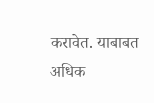करावेत. याबाबत अधिक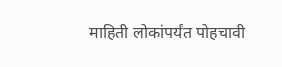माहिती लोकांपर्यंत पोहचावी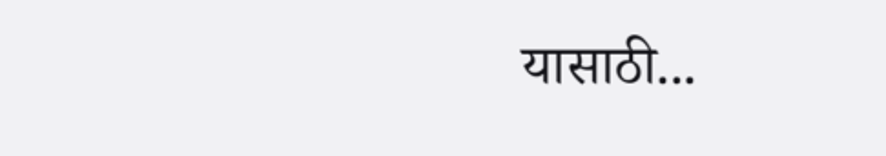यासाठी...